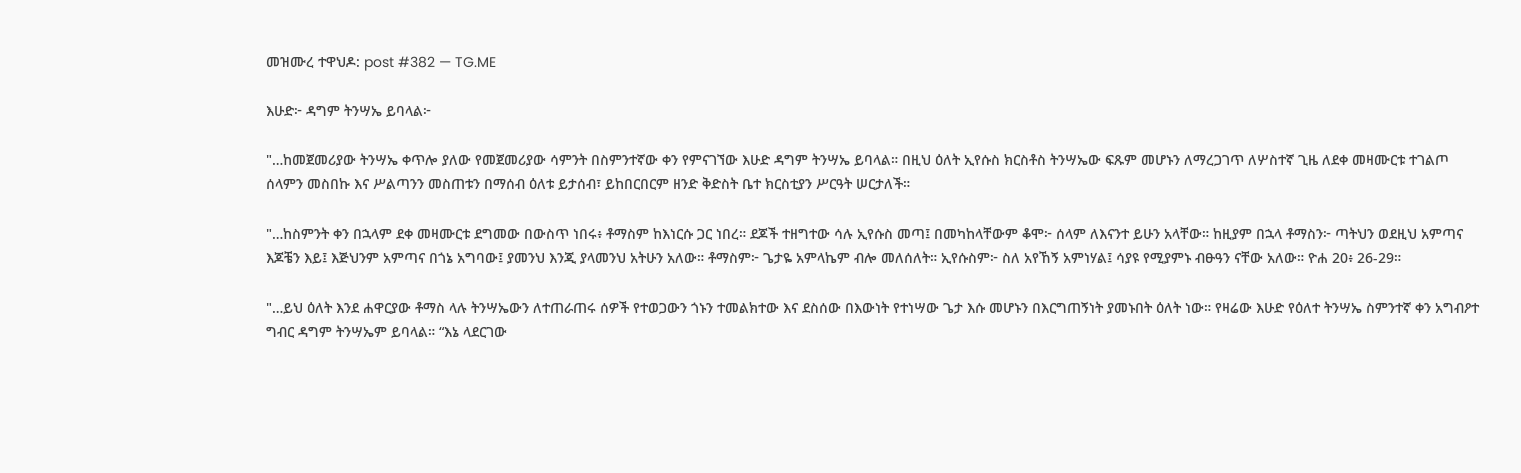መዝሙረ ተዋህዶ: post #382 — TG.ME

እሁድ፦ ዳግም ትንሣኤ ይባላል፦

"…ከመጀመሪያው ትንሣኤ ቀጥሎ ያለው የመጀመሪያው ሳምንት በስምንተኛው ቀን የምናገኘው እሁድ ዳግም ትንሣኤ ይባላል። በዚህ ዕለት ኢየሱስ ክርስቶስ ትንሣኤው ፍጹም መሆኑን ለማረጋገጥ ለሦስተኛ ጊዜ ለደቀ መዛሙርቱ ተገልጦ ሰላምን መስበኩ እና ሥልጣንን መስጠቱን በማሰብ ዕለቱ ይታሰብ፣ ይከበርበርም ዘንድ ቅድስት ቤተ ክርስቲያን ሥርዓት ሠርታለች።

"…ከስምንት ቀን በኋላም ደቀ መዛሙርቱ ደግመው በውስጥ ነበሩ፥ ቶማስም ከእነርሱ ጋር ነበረ። ደጆች ተዘግተው ሳሉ ኢየሱስ መጣ፤ በመካከላቸውም ቆሞ፦ ሰላም ለእናንተ ይሁን አላቸው። ከዚያም በኋላ ቶማስን፦ ጣትህን ወደዚህ አምጣና እጆቼን እይ፤ እጅህንም አምጣና በጎኔ አግባው፤ ያመንህ እንጂ ያላመንህ አትሁን አለው። ቶማስም፦ ጌታዬ አምላኬም ብሎ መለሰለት። ኢየሱስም፦ ስለ አየኸኝ አምነሃል፤ ሳያዩ የሚያምኑ ብፁዓን ናቸው አለው። ዮሐ 20፥ 26-29።

"…ይህ ዕለት እንደ ሐዋርያው ቶማስ ላሉ ትንሣኤውን ለተጠራጠሩ ሰዎች የተወጋውን ጎኑን ተመልክተው እና ደስሰው በእውነት የተነሣው ጌታ እሱ መሆኑን በእርግጠኝነት ያመኑበት ዕለት ነው። የዛሬው እሁድ የዕለተ ትንሣኤ ስምንተኛ ቀን አግብዖተ ግብር ዳግም ትንሣኤም ይባላል። “እኔ ላደርገው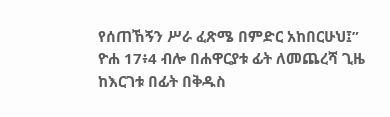የሰጠኸኝን ሥራ ፈጽሜ በምድር አከበርሁህ፤” ዮሐ 17፥4 ብሎ በሐዋርያቱ ፊት ለመጨረሻ ጊዜ ከእርገቱ በፊት በቅዱስ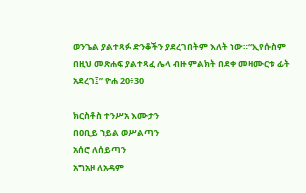ወንጌል ያልተጻፉ ድንቆችን ያደረገበትም እለት ነው።“ኢየሱስም በዚህ መጽሐፍ ያልተጻፈ ሌላ ብዙ ምልክት በደቀ መዛሙርቱ ፊት አደረገ፤” ዮሐ 20፥30

ክርስቶስ ተንሥአ እሙታን
በዐቢይ ኀይል ወሥልጣን
አሰሮ ለሰይጣን
አግአዞ ለአዳም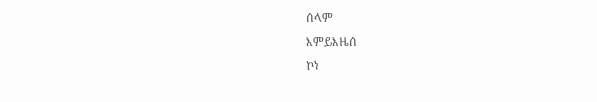ሰላም
እምይእዜሰ
ኮነ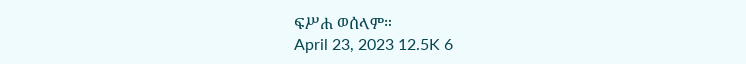ፍሥሐ ወሰላም።
April 23, 2023 12.5K 6